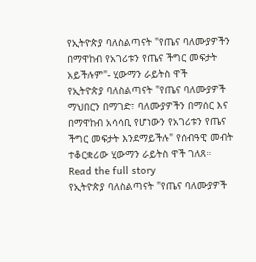የኢትዮጵያ ባለስልጣናት "የጤና ባለሙያዎችን በማዋከብ የአገሪቱን የጤና ችግር መፍታት አይችሉም"- ሂውማን ራይትስ ዋች
የኢትዮጵያ ባለስልጣናት "የጤና ባለሙያዎች ማህበርን በማገድ፣ ባለሙያዎችን በማሰር እና በማዋከብ አሳሳቢ የሆነውን የአገሪቱን የጤና ችግር መፍታት እንደማይችሉ" የሰብዓዊ መብት ተቆርቋሪው ሂውማን ራይትስ ዋች ገለጸ።
Read the full story
የኢትዮጵያ ባለስልጣናት "የጤና ባለሙያዎች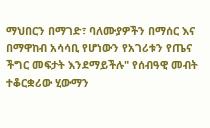ማህበርን በማገድ፣ ባለሙያዎችን በማሰር እና በማዋከብ አሳሳቢ የሆነውን የአገሪቱን የጤና ችግር መፍታት እንደማይችሉ" የሰብዓዊ መብት ተቆርቋሪው ሂውማን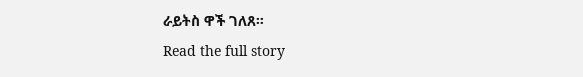ራይትስ ዋች ገለጸ።
Read the full story